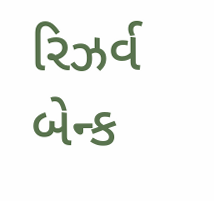રિઝર્વ બેન્ક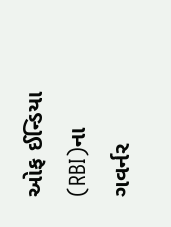ઓફ ઈન્ડિયા (RBI)ના ગવર્નર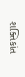શક્તિકાંત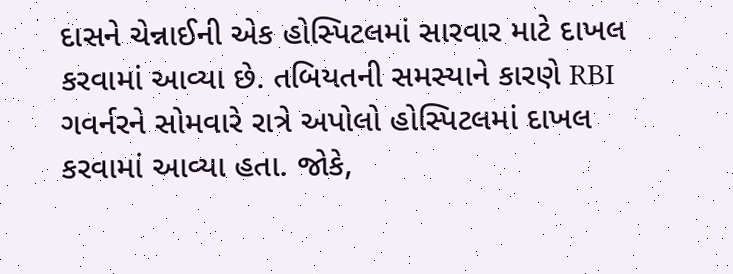દાસને ચેન્નાઈની એક હોસ્પિટલમાં સારવાર માટે દાખલ કરવામાં આવ્યા છે. તબિયતની સમસ્યાને કારણે RBI ગવર્નરને સોમવારે રાત્રે અપોલો હોસ્પિટલમાં દાખલ કરવામાં આવ્યા હતા. જોકે,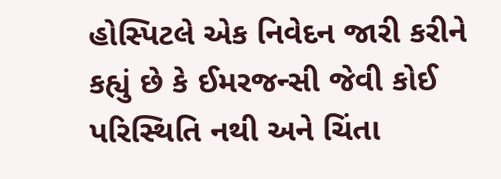હોસ્પિટલે એક નિવેદન જારી કરીને કહ્યું છે કે ઈમરજન્સી જેવી કોઈ પરિસ્થિતિ નથી અને ચિંતા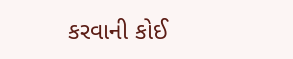કરવાની કોઈ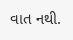વાત નથી.